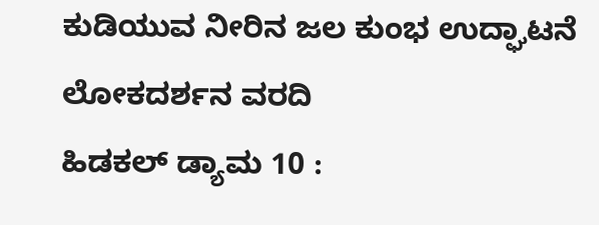ಕುಡಿಯುವ ನೀರಿನ ಜಲ ಕುಂಭ ಉದ್ಘಾಟನೆ
ಲೋಕದರ್ಶನ ವರದಿ
ಹಿಡಕಲ್ ಡ್ಯಾಮ 10 :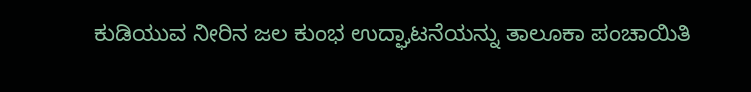ಕುಡಿಯುವ ನೀರಿನ ಜಲ ಕುಂಭ ಉದ್ಘಾಟನೆಯನ್ನು ತಾಲೂಕಾ ಪಂಚಾಯಿತಿ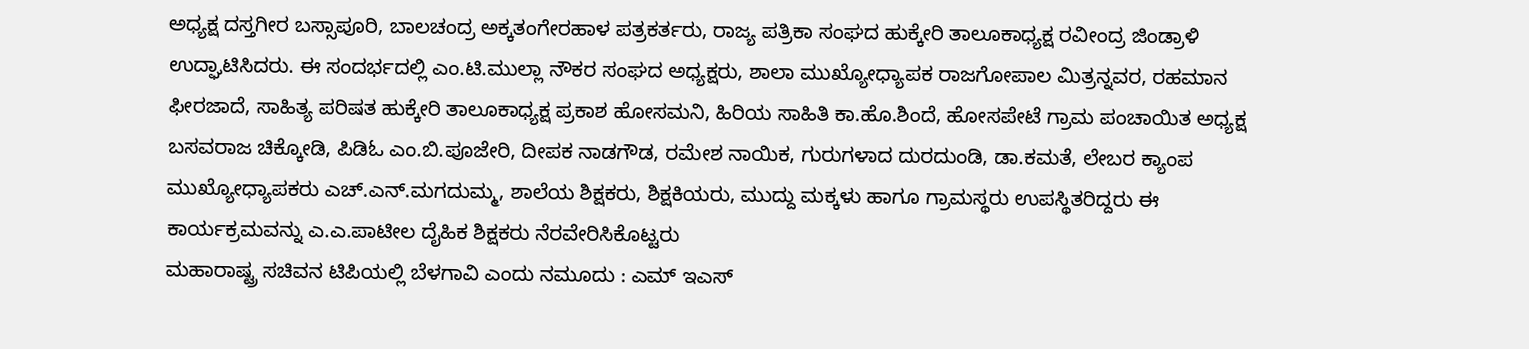ಅಧ್ಯಕ್ಷ ದಸ್ತಗೀರ ಬಸ್ಸಾಪೂರಿ, ಬಾಲಚಂದ್ರ ಅಕ್ಕತಂಗೇರಹಾಳ ಪತ್ರಕರ್ತರು, ರಾಜ್ಯ ಪತ್ರಿಕಾ ಸಂಘದ ಹುಕ್ಕೇರಿ ತಾಲೂಕಾಧ್ಯಕ್ಷ ರವೀಂದ್ರ ಜಿಂಡ್ರಾಳಿ ಉದ್ಘಾಟಿಸಿದರು. ಈ ಸಂದರ್ಭದಲ್ಲಿ ಎಂ.ಟಿ.ಮುಲ್ಲಾ ನೌಕರ ಸಂಘದ ಅಧ್ಯಕ್ಷರು, ಶಾಲಾ ಮುಖ್ಯೋಧ್ಯಾಪಕ ರಾಜಗೋಪಾಲ ಮಿತ್ರನ್ನವರ, ರಹಮಾನ ಫೀರಜಾದೆ, ಸಾಹಿತ್ಯ ಪರಿಷತ ಹುಕ್ಕೇರಿ ತಾಲೂಕಾಧ್ಯಕ್ಷ ಪ್ರಕಾಶ ಹೋಸಮನಿ, ಹಿರಿಯ ಸಾಹಿತಿ ಕಾ.ಹೊ.ಶಿಂದೆ, ಹೋಸಪೇಟೆ ಗ್ರಾಮ ಪಂಚಾಯಿತ ಅಧ್ಯಕ್ಷ ಬಸವರಾಜ ಚಿಕ್ಕೋಡಿ, ಪಿಡಿಓ ಎಂ.ಬಿ.ಪೂಜೇರಿ, ದೀಪಕ ನಾಡಗೌಡ, ರಮೇಶ ನಾಯಿಕ, ಗುರುಗಳಾದ ದುರದುಂಡಿ, ಡಾ.ಕಮತೆ, ಲೇಬರ ಕ್ಯಾಂಪ ಮುಖ್ಯೋಧ್ಯಾಪಕರು ಎಚ್.ಎನ್.ಮಗದುಮ್ಮ, ಶಾಲೆಯ ಶಿಕ್ಷಕರು, ಶಿಕ್ಷಕಿಯರು, ಮುದ್ದು ಮಕ್ಕಳು ಹಾಗೂ ಗ್ರಾಮಸ್ಥರು ಉಪಸ್ಥಿತರಿದ್ದರು ಈ ಕಾರ್ಯಕ್ರಮವನ್ನು ಎ.ಎ.ಪಾಟೀಲ ದೈಹಿಕ ಶಿಕ್ಷಕರು ನೆರವೇರಿಸಿಕೊಟ್ಟರು
ಮಹಾರಾಷ್ಟ್ರ ಸಚಿವನ ಟಿಪಿಯಲ್ಲಿ ಬೆಳಗಾವಿ ಎಂದು ನಮೂದು : ಎಮ್ ಇಎಸ್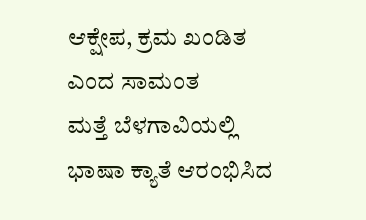ಆಕ್ಷೇಪ, ಕ್ರಮ ಖಂಡಿತ ಎಂದ ಸಾಮಂತ
ಮತ್ತೆ ಬೆಳಗಾವಿಯಲ್ಲಿ ಭಾಷಾ ಕ್ಯಾತೆ ಆರಂಭಿಸಿದ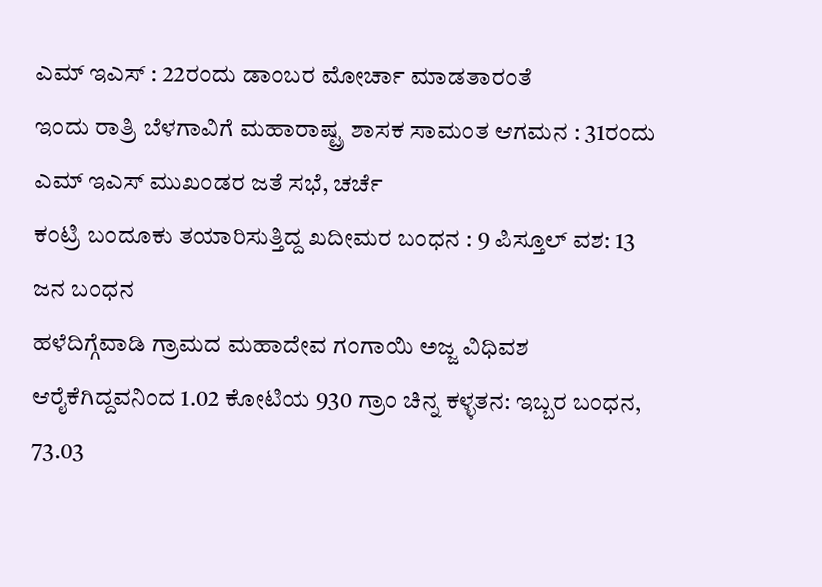ಎಮ್ ಇಎಸ್ : 22ರಂದು ಡಾಂಬರ ಮೋರ್ಚಾ ಮಾಡತಾರಂತೆ
ಇಂದು ರಾತ್ರಿ ಬೆಳಗಾವಿಗೆ ಮಹಾರಾಷ್ಟ್ರ ಶಾಸಕ ಸಾಮಂತ ಆಗಮನ : 31ರಂದು ಎಮ್ ಇಎಸ್ ಮುಖಂಡರ ಜತೆ ಸಭೆ, ಚರ್ಚೆ
ಕಂಟ್ರಿ ಬಂದೂಕು ತಯಾರಿಸುತ್ತಿದ್ದ ಖದೀಮರ ಬಂಧನ : 9 ಪಿಸ್ತೂಲ್ ವಶ: 13 ಜನ ಬಂಧನ
ಹಳೆದಿಗ್ಗೆವಾಡಿ ಗ್ರಾಮದ ಮಹಾದೇವ ಗಂಗಾಯಿ ಅಜ್ಜ ವಿಧಿವಶ
ಆರೈಕೆಗಿದ್ದವನಿಂದ 1.02 ಕೋಟಿಯ 930 ಗ್ರಾಂ ಚಿನ್ನ ಕಳ್ಳತನ: ಇಬ್ಬರ ಬಂಧನ, 73.03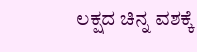ಲಕ್ಷದ ಚಿನ್ನ ವಶಕ್ಕೆ